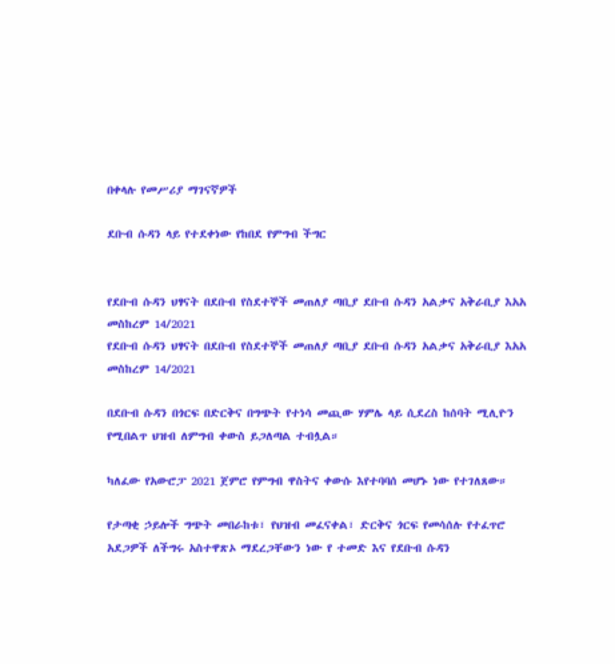በቀላሉ የመሥሪያ ማገናኛዎች

ደቡብ ሱዳን ላይ የተደቀነው የከበደ የምግብ ችግር


የደቡብ ሱዳን ህፃናት በደቡብ የስደተኞች መጠለያ ጣቢያ ደቡብ ሱዳን አልቃና አቅራቢያ እአአ መስከረም 14/2021
የደቡብ ሱዳን ህፃናት በደቡብ የስደተኞች መጠለያ ጣቢያ ደቡብ ሱዳን አልቃና አቅራቢያ እአአ መስከረም 14/2021

በደቡብ ሱዳን በጎርፍ በድርቅና በግጭት የተነሳ መጪው ሃምሌ ላይ ሲደረስ ከሰባት ሚሊዮን የሚበልጥ ህዝብ ለምግብ ቀውስ ይጋለጣል ተብሏል።

ካለፈው የአውሮፓ 2021 ጀምሮ የምግብ ዋስትና ቀውሱ እየተባባሰ መሆኑ ነው የተገለጸው።

የታጣቂ ኃይሎች ግጭት መበራከቱ፣ የህዝብ መፈናቀል፣ ድርቅና ጎርፍ የመሳሰሉ የተፈጥሮ አደጋዎች ለችግሩ አስተዋጽኦ ማደረጋቸውን ነው የ ተመድ እና የደቡብ ሱዳን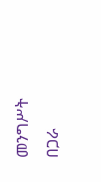መንግሥት በጋራ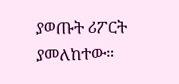ያወጡት ሪፖርት ያመለከተው።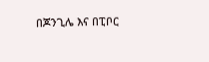በጆንጊሌ እና በፒቦር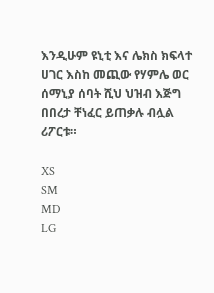እንዲሁም ዩኒቲ እና ሌክስ ክፍላተ ሀገር እስከ መጪው የሃምሌ ወር ሰማኒያ ሰባት ሺህ ህዝብ እጅግ በበረታ ቸነፈር ይጠቃሉ ብሏል ሪፖርቱ።

XS
SM
MD
LG